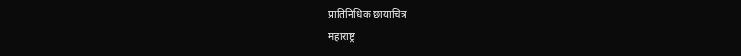प्रातिनिधिक छायाचित्र
महाराष्ट्र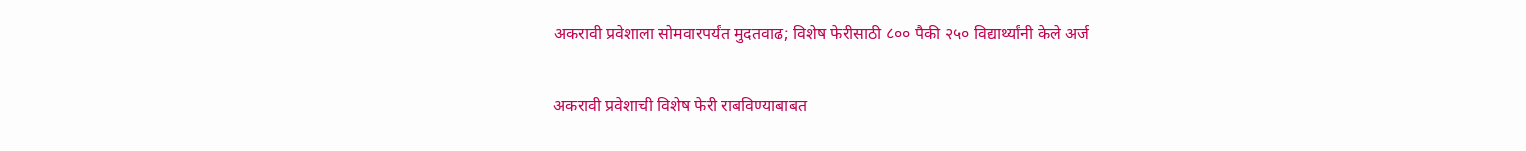अकरावी प्रवेशाला सोमवारपर्यंत मुदतवाढ; विशेष फेरीसाठी ८०० पैकी २५० विद्यार्थ्यांनी केले अर्ज

अकरावी प्रवेशाची विशेष फेरी राबविण्याबाबत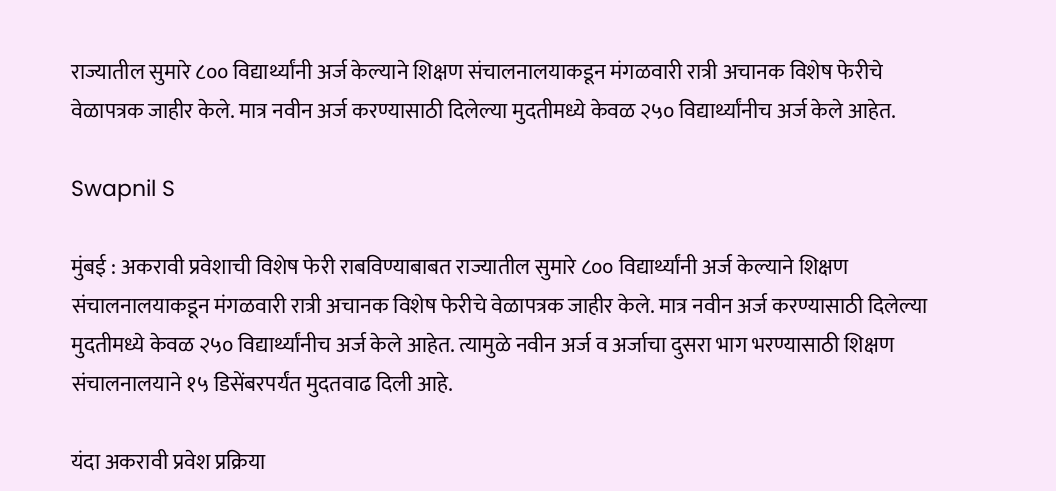राज्यातील सुमारे ८०० विद्यार्थ्यांनी अर्ज केल्याने शिक्षण संचालनालयाकडून मंगळवारी रात्री अचानक विशेष फेरीचे वेळापत्रक जाहीर केले. मात्र नवीन अर्ज करण्यासाठी दिलेल्या मुदतीमध्ये केवळ २५० विद्यार्थ्यांनीच अर्ज केले आहेत.

Swapnil S

मुंबई : अकरावी प्रवेशाची विशेष फेरी राबविण्याबाबत राज्यातील सुमारे ८०० विद्यार्थ्यांनी अर्ज केल्याने शिक्षण संचालनालयाकडून मंगळवारी रात्री अचानक विशेष फेरीचे वेळापत्रक जाहीर केले. मात्र नवीन अर्ज करण्यासाठी दिलेल्या मुदतीमध्ये केवळ २५० विद्यार्थ्यांनीच अर्ज केले आहेत. त्यामुळे नवीन अर्ज व अर्जाचा दुसरा भाग भरण्यासाठी शिक्षण संचालनालयाने १५ डिसेंबरपर्यंत मुदतवाढ दिली आहे.

यंदा अकरावी प्रवेश प्रक्रिया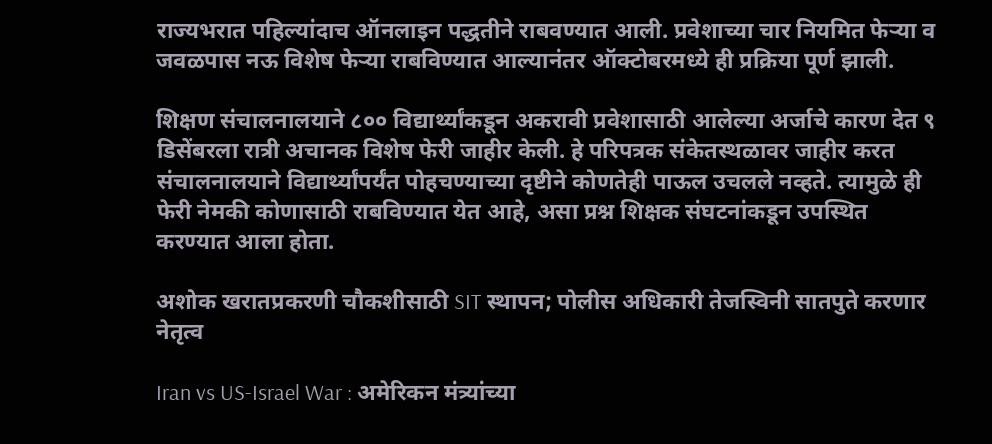राज्यभरात पहिल्यांदाच ऑनलाइन पद्धतीने राबवण्यात आली. प्रवेशाच्या चार नियमित फेऱ्या व जवळपास नऊ विशेष फेऱ्या राबविण्यात आल्यानंतर ऑक्टोबरमध्ये ही प्रक्रिया पूर्ण झाली.

शिक्षण संचालनालयाने ८०० विद्यार्थ्यांकडून अकरावी प्रवेशासाठी आलेल्या अर्जाचे कारण देत ९ डिसेंबरला रात्री अचानक विशेष फेरी जाहीर केली. हे परिपत्रक संकेतस्थळावर जाहीर करत संचालनालयाने विद्यार्थ्यांपर्यंत पोहचण्याच्या दृष्टीने कोणतेही पाऊल उचलले नव्हते. त्यामुळे ही फेरी नेमकी कोणासाठी राबविण्यात येत आहे, असा प्रश्न शिक्षक संघटनांकडून उपस्थित करण्यात आला होता.

अशोक खरातप्रकरणी चौकशीसाठी SIT स्थापन; पोलीस अधिकारी तेजस्विनी सातपुते करणार नेतृत्व

Iran vs US-Israel War : अमेरिकन मंत्र्यांच्या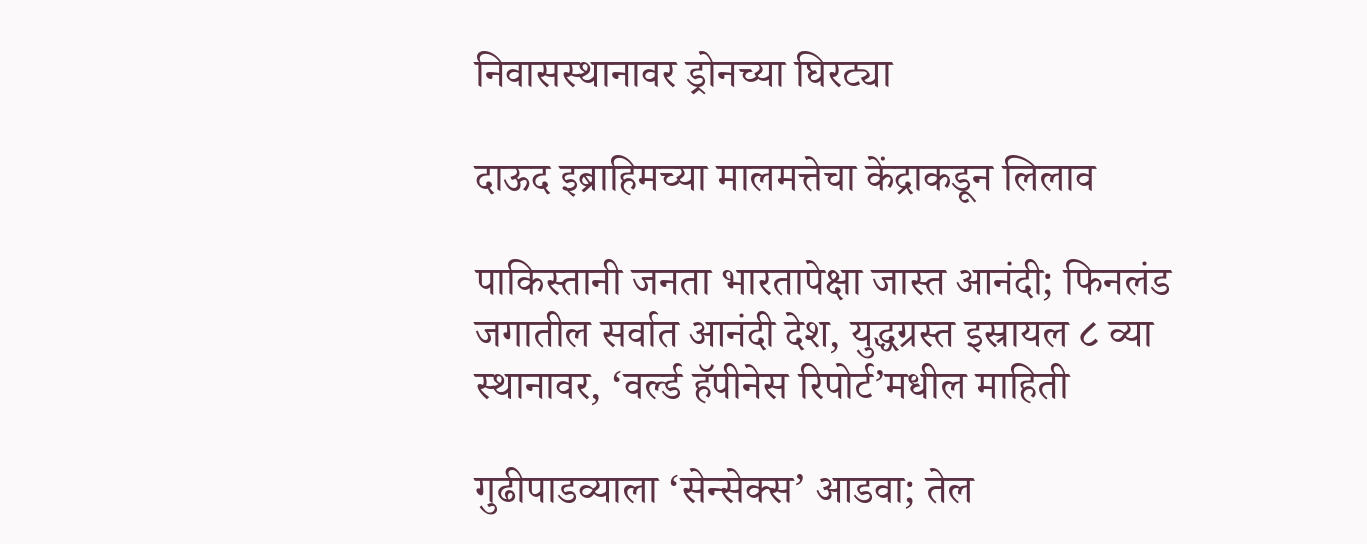निवासस्थानावर ड्रोनच्या घिरट्या

दाऊद इब्राहिमच्या मालमत्तेचा केंद्राकडून लिलाव

पाकिस्तानी जनता भारतापेक्षा जास्त आनंदी; फिनलंड जगातील सर्वात आनंदी देश, युद्धग्रस्त इस्रायल ८ व्या स्थानावर, ‘वर्ल्ड हॅपीनेस रिपोर्ट’मधील माहिती

गुढीपाडव्याला ‘सेन्सेक्स’ आडवा; तेल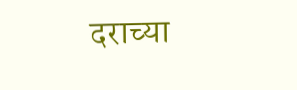दराच्या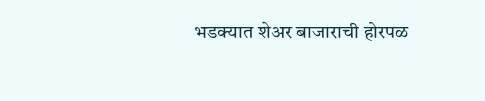भडक्यात शेअर बाजाराची होरपळ